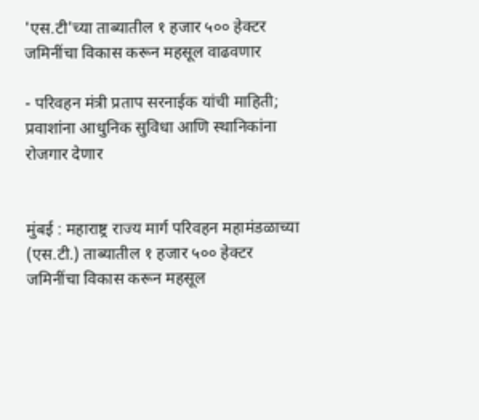'एस.टी'च्या ताब्यातील १ हजार ५०० हेक्टर जमिनींचा विकास करून महसूल वाढवणार

- परिवहन मंत्री प्रताप सरनाईक यांची माहिती; प्रवाशांना आधुनिक सुविधा आणि स्थानिकांना रोजगार देणार


मुंबई : महाराष्ट्र राज्य मार्ग परिवहन महामंडळाच्या (एस.टी.) ताब्यातील १ हजार ५०० हेक्टर जमिनींचा विकास करून महसूल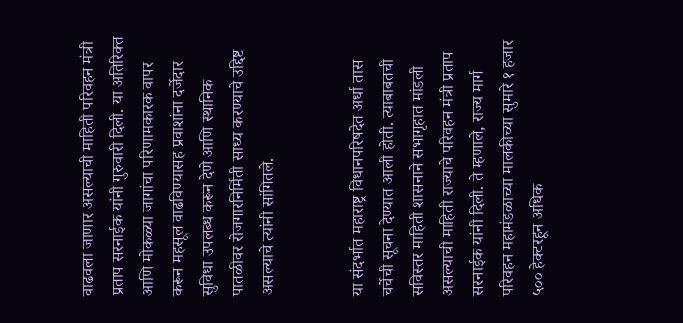वाढवला जाणार असल्याची माहिती परिवहन मंत्री प्रताप सरनाईक यांनी गुरुवारी दिली. या अतिरिक्त आणि मोकळ्या जागांचा परिणामकारक वापर करून महसूल वाढविण्यासह प्रवाशांना दर्जेदार सुविधा उपलब्ध करून देणे आणि स्थानिक पातळीवर रोजगारनिर्मिती साध्य करण्याचे उद्दिष्ट असल्याचे त्यांनी सांगितले.


या संदर्भात महाराष्ट्र विधानपरिषदेत अर्धा तास चर्चेची सूचना देण्यात आली होती. त्याबाबतची सविस्तर माहिती शासनाने सभागृहात मांडली असल्याची माहिती राज्याचे परिवहन मंत्री प्रताप सरनाईक यांनी दिली. ते म्हणाले, राज्य मार्ग परिवहन महामंडळाच्या मालकीच्या सुमारे १ हजार ५०० हेक्टरहून अधिक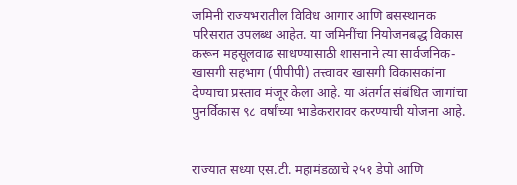जमिनी राज्यभरातील विविध आगार आणि बसस्थानक परिसरात उपलब्ध आहेत. या जमिनींचा नियोजनबद्ध विकास करून महसूलवाढ साधण्यासाठी शासनाने त्या सार्वजनिक-खासगी सहभाग (पीपीपी) तत्त्वावर खासगी विकासकांना देण्याचा प्रस्ताव मंजूर केला आहे. या अंतर्गत संबंधित जागांचा पुनर्विकास ९८ वर्षांच्या भाडेकरारावर करण्याची योजना आहे.


राज्यात सध्या एस.टी. महामंडळाचे २५१ डेपो आणि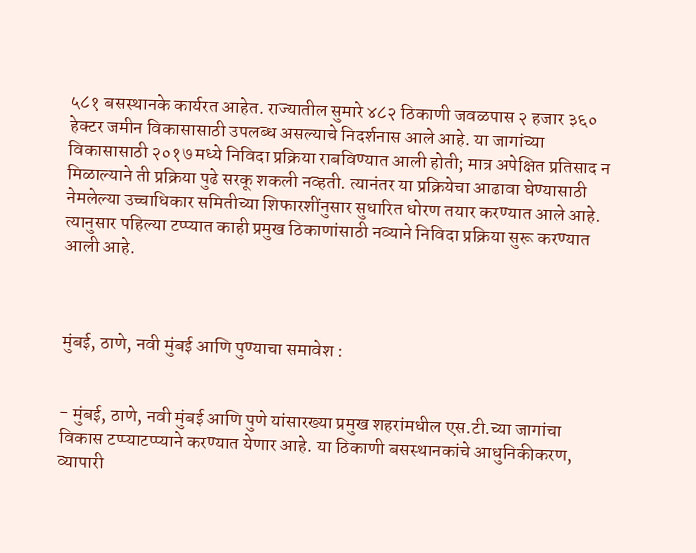५८१ बसस्थानके कार्यरत आहेत. राज्यातील सुमारे ४८२ ठिकाणी जवळपास २ हजार ३६० हेक्टर जमीन विकासासाठी उपलब्ध असल्याचे निदर्शनास आले आहे. या जागांच्या विकासासाठी २०१७ मध्ये निविदा प्रक्रिया राबविण्यात आली होती; मात्र अपेक्षित प्रतिसाद न मिळाल्याने ती प्रक्रिया पुढे सरकू शकली नव्हती. त्यानंतर या प्रक्रियेचा आढावा घेण्यासाठी नेमलेल्या उच्चाधिकार समितीच्या शिफारशींनुसार सुधारित धोरण तयार करण्यात आले आहे. त्यानुसार पहिल्या टप्प्यात काही प्रमुख ठिकाणांसाठी नव्याने निविदा प्रक्रिया सुरू करण्यात आली आहे.



मुंबई, ठाणे, नवी मुंबई आणि पुण्याचा समावेश :


- मुंबई, ठाणे, नवी मुंबई आणि पुणे यांसारख्या प्रमुख शहरांमधील एस.टी.च्या जागांचा विकास टप्प्याटप्प्याने करण्यात येणार आहे. या ठिकाणी बसस्थानकांचे आधुनिकीकरण, व्यापारी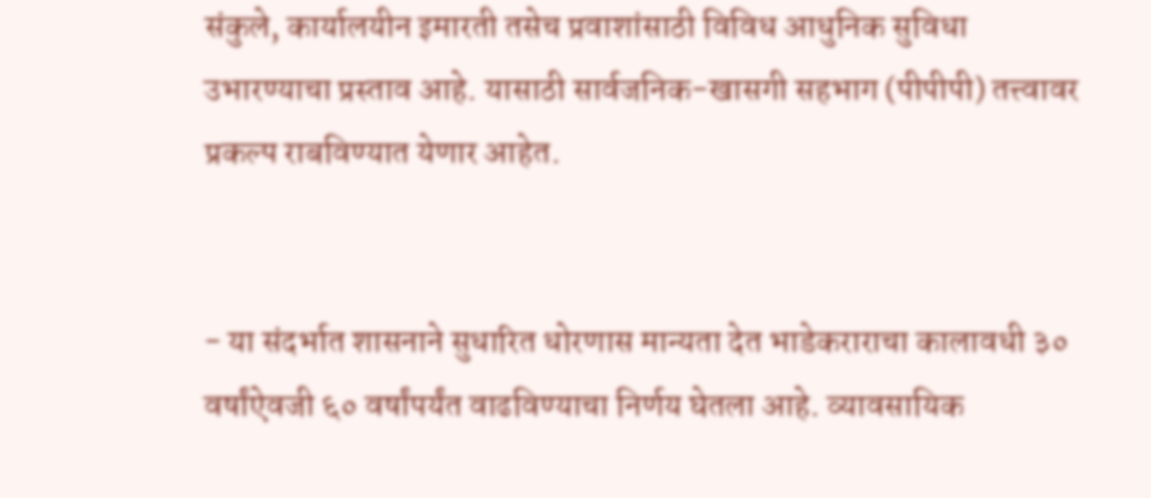संकुले, कार्यालयीन इमारती तसेच प्रवाशांसाठी विविध आधुनिक सुविधा उभारण्याचा प्रस्ताव आहे. यासाठी सार्वजनिक-खासगी सहभाग (पीपीपी) तत्त्वावर प्रकल्प राबविण्यात येणार आहेत.


- या संदर्भात शासनाने सुधारित धोरणास मान्यता देत भाडेकराराचा कालावधी ३० वर्षांऐवजी ६० वर्षांपर्यंत वाढविण्याचा निर्णय घेतला आहे. व्यावसायिक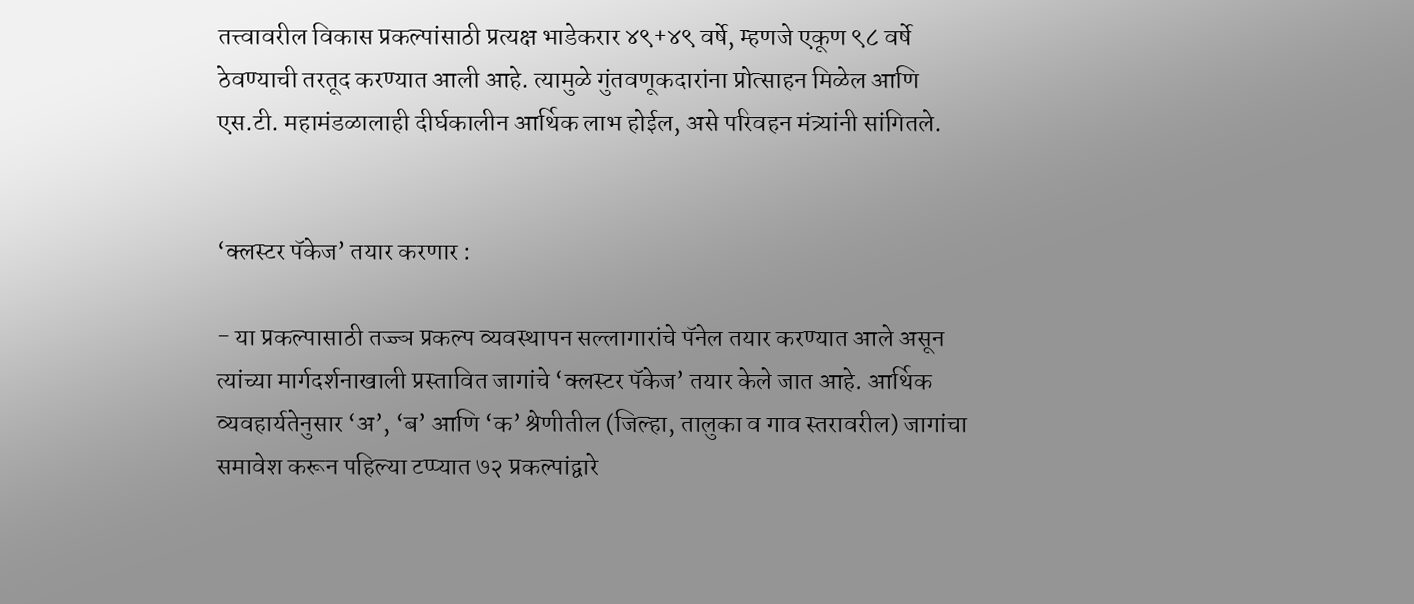तत्त्वावरील विकास प्रकल्पांसाठी प्रत्यक्ष भाडेकरार ४९+४९ वर्षे, म्हणजे एकूण ९८ वर्षे ठेवण्याची तरतूद करण्यात आली आहे. त्यामुळे गुंतवणूकदारांना प्रोत्साहन मिळेल आणि एस.टी. महामंडळालाही दीर्घकालीन आर्थिक लाभ होईल, असे परिवहन मंत्र्यांनी सांगितले.


‘क्लस्टर पॅकेज’ तयार करणार :

- या प्रकल्पासाठी तज्ज्ञ प्रकल्प व्यवस्थापन सल्लागारांचे पॅनेल तयार करण्यात आले असून त्यांच्या मार्गदर्शनाखाली प्रस्तावित जागांचे ‘क्लस्टर पॅकेज’ तयार केले जात आहे. आर्थिक व्यवहार्यतेनुसार ‘अ’, ‘ब’ आणि ‘क’ श्रेणीतील (जिल्हा, तालुका व गाव स्तरावरील) जागांचा समावेश करून पहिल्या टप्प्यात ७२ प्रकल्पांद्वारे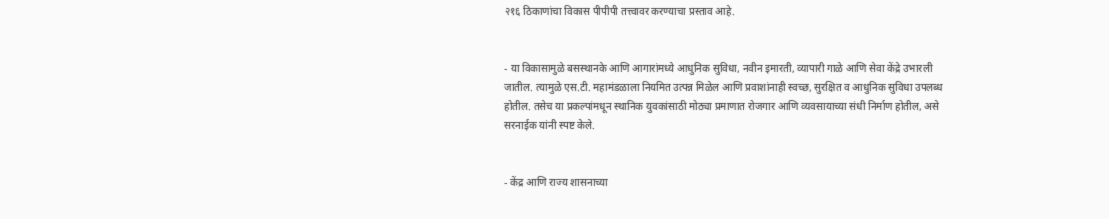२१६ ठिकाणांचा विकास पीपीपी तत्त्वावर करण्याचा प्रस्ताव आहे.


- या विकासामुळे बसस्थानके आणि आगारांमध्ये आधुनिक सुविधा, नवीन इमारती, व्यापारी गाळे आणि सेवा केंद्रे उभारली जातील. त्यामुळे एस.टी. महामंडळाला नियमित उत्पन्न मिळेल आणि प्रवाशांनाही स्वच्छ, सुरक्षित व आधुनिक सुविधा उपलब्ध होतील. तसेच या प्रकल्पांमधून स्थानिक युवकांसाठी मोठ्या प्रमाणात रोजगार आणि व्यवसायाच्या संधी निर्माण होतील, असे सरनाईक यांनी स्पष्ट केले.


- केंद्र आणि राज्य शासनाच्या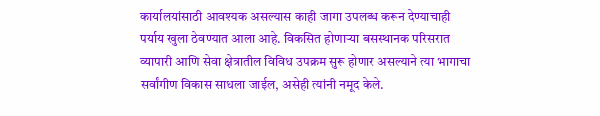कार्यालयांसाठी आवश्यक असल्यास काही जागा उपलब्ध करून देण्याचाही पर्याय खुला ठेवण्यात आला आहे. विकसित होणाऱ्या बसस्थानक परिसरात व्यापारी आणि सेवा क्षेत्रातील विविध उपक्रम सुरू होणार असल्याने त्या भागाचा सर्वांगीण विकास साधला जाईल, असेही त्यांनी नमूद केले.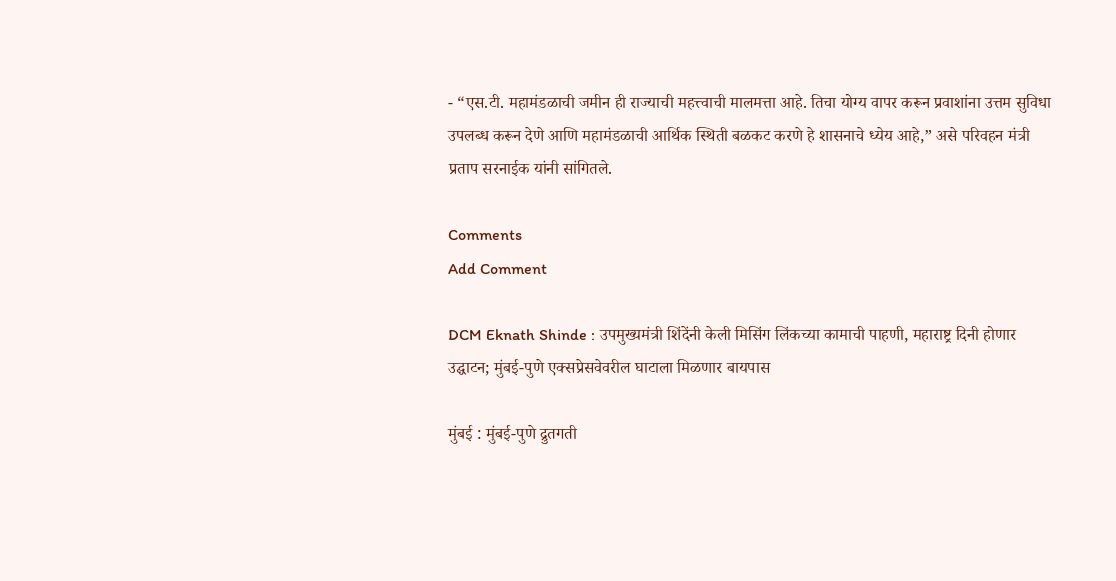- “एस.टी. महामंडळाची जमीन ही राज्याची महत्त्वाची मालमत्ता आहे. तिचा योग्य वापर करून प्रवाशांना उत्तम सुविधा उपलब्ध करून देणे आणि महामंडळाची आर्थिक स्थिती बळकट करणे हे शासनाचे ध्येय आहे,” असे परिवहन मंत्री प्रताप सरनाईक यांनी सांगितले.

Comments
Add Comment

DCM Eknath Shinde : उपमुख्यमंत्री शिंदेंनी केली मिसिंग लिंकच्या कामाची पाहणी, महाराष्ट्र दिनी होणार उद्घाटन; मुंबई-पुणे एक्सप्रेसवेवरील घाटाला मिळणार बायपास

मुंबई : मुंबई-पुणे द्रुतगती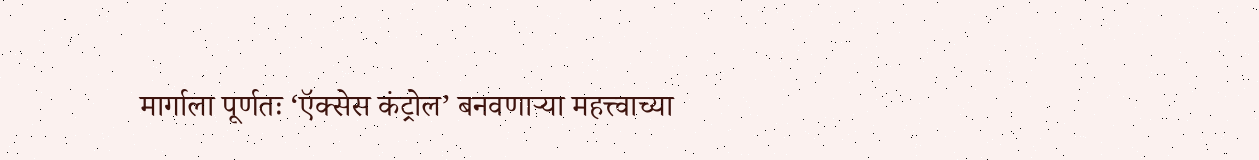मार्गाला पूर्णतः ‘ऍक्सेस कंट्रोल’ बनवणाऱ्या महत्त्वाच्या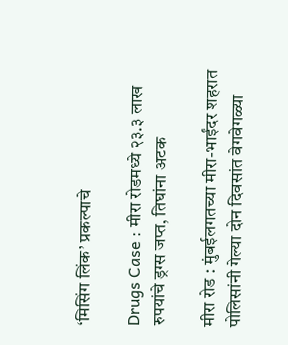‘मिसिंग लिंक’ प्रकल्पाचे

Drugs Case : मीरा रोडमध्ये २३.३ लाख रुपयांचे ड्रग्स जप्त, तिघांना अटक

मीरा रोड : मुंबईलगतच्या मीरा-भाईंदर शहरात पोलिसांनी गेल्या दोन दिवसांत वेगवेगळ्या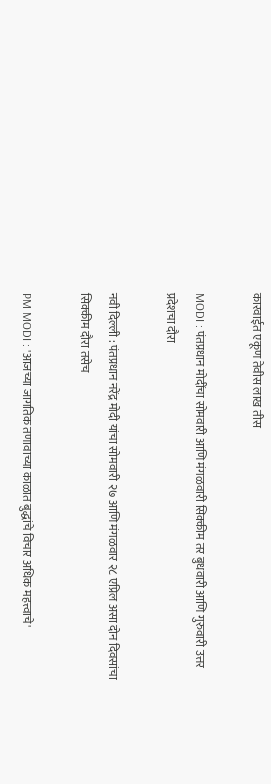कारवाईत एकूण तेवीस लाख तीस

MODI : पंतप्रधान मोदींचा सोमवारी आणि मंगळवारी सिक्कीम तर बुधवारी आणि गुरुवारी उत्तर प्रदेशचा दौरा

नवी दिल्ली : पंतप्रधान नरेंद्र मोदी यांचा सोमवारी २७ आणि मंगळवार २८ एप्रिल असा दोन दिवसांचा सिक्कीम दौरा तसेच

PM MODI : 'आजच्या जागतिक तणावाच्या काळात बुद्धांचे विचार अधिक महत्त्वाचे'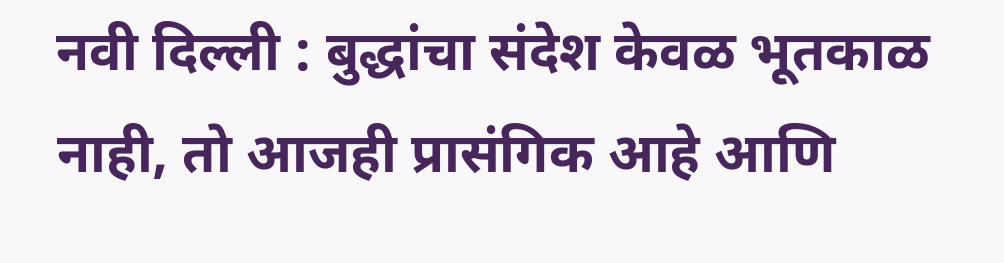नवी दिल्ली : बुद्धांचा संदेश केवळ भूतकाळ नाही, तो आजही प्रासंगिक आहे आणि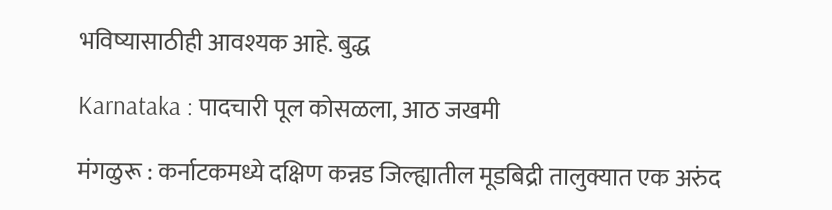भविष्यासाठीही आवश्यक आहे. बुद्ध

Karnataka : पादचारी पूल कोसळला, आठ जखमी

मंगळुरू : कर्नाटकमध्ये दक्षिण कन्नड जिल्ह्यातील मूडबिद्री तालुक्यात एक अरुंद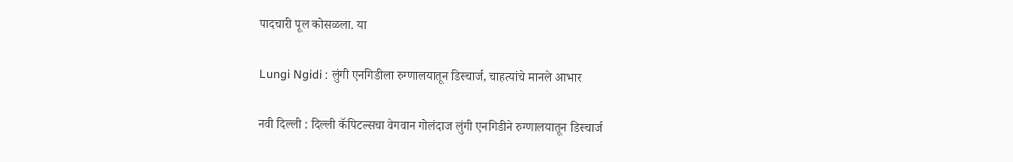पादचारी पूल कोसळला. या

Lungi Ngidi : लुंगी एनगिडीला रुग्णालयातून डिस्चार्ज, चाहत्यांचे मानले आभार

नवी दिल्ली : दिल्ली कॅपिटल्सचा वेगवान गोलंदाज लुंगी एनगिडीने रुग्णालयातून डिस्चार्ज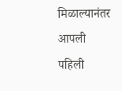मिळाल्यानंतर आपली पहिली